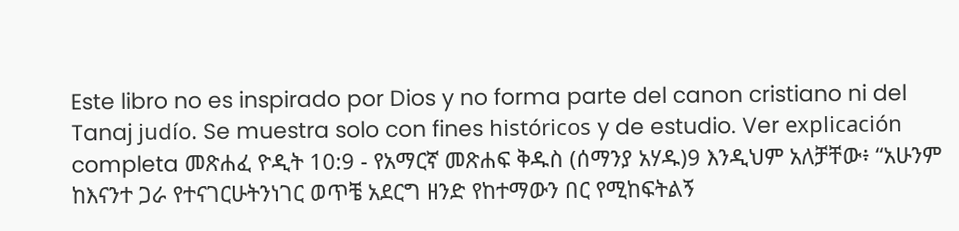Este libro no es inspirado por Dios y no forma parte del canon cristiano ni del Tanaj judío. Se muestra solo con fines históricos y de estudio. Ver explicación completa መጽሐፈ ዮዲት 10:9 - የአማርኛ መጽሐፍ ቅዱስ (ሰማንያ አሃዱ)9 እንዲህም አለቻቸው፥ “አሁንም ከእናንተ ጋራ የተናገርሁትንነገር ወጥቼ አደርግ ዘንድ የከተማውን በር የሚከፍትልኝ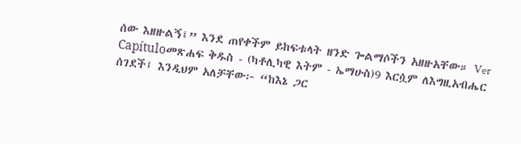ሰው እዘዙልኝ፤” እንደ ጠየቀችም ይከፍቱላት ዘንድ ጐልማሶችን አዘዙአቸው። Ver Capítuloመጽሐፍ ቅዱስ - (ካቶሊካዊ እትም - ኤማሁስ)9 እርሷም ለእግዚአብሔር ሰገደች፤ እንዲህም አለቻቸው፦ “ከእኔ ጋር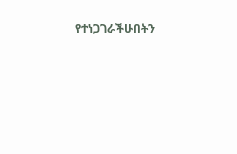የተነጋገራችሁበትን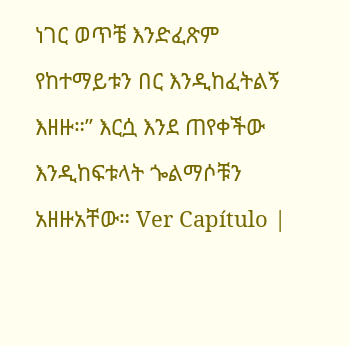ነገር ወጥቼ እንድፈጽም የከተማይቱን በር እንዲከፈትልኝ እዘዙ።” እርሷ እንደ ጠየቀችው እንዲከፍቱላት ጐልማሶቹን አዘዙአቸው። Ver Capítulo |